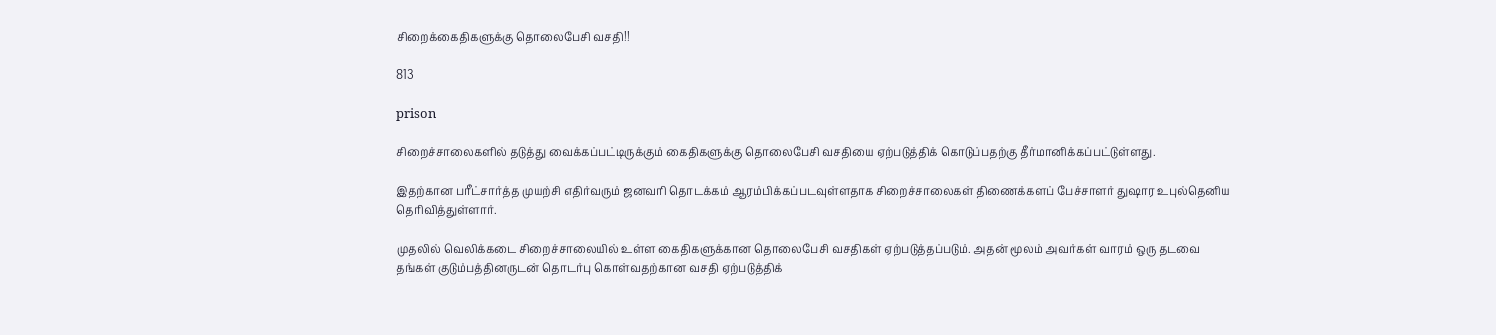சிறைக்கைதிகளுக்கு தொலைபேசி வசதி!!

813

prison

சிறைச்சாலைகளில் தடுத்து வைக்கப்பட்டிருக்கும் கைதிகளுக்கு தொலைபேசி வசதியை ஏற்படுத்திக் கொடுப்பதற்கு தீர்மானிக்கப்பட்டுள்ளது.

இதற்கான பரீட்சார்த்த முயற்சி எதிர்வரும் ஜனவரி தொடக்கம் ஆரம்பிக்கப்படவுள்ளதாக சிறைச்சாலைகள் திணைக்களப் பேச்சாளர் துஷார உபுல்தெனிய தெரிவித்துள்ளார்.

முதலில் வெலிக்கடை சிறைச்சாலையில் உள்ள கைதிகளுக்கான தொலைபேசி வசதிகள் ஏற்படுத்தப்படும். அதன் மூலம் அவர்கள் வாரம் ஒரு தடவை தங்கள் குடும்பத்தினருடன் தொடர்பு கொள்வதற்கான வசதி ஏற்படுத்திக்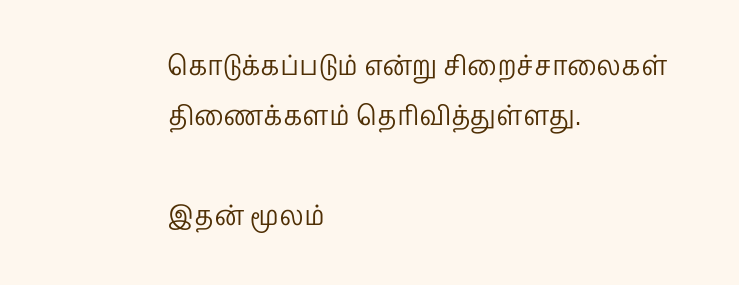கொடுக்கப்படும் என்று சிறைச்சாலைகள் திணைக்களம் தெரிவித்துள்ளது.

இதன் மூலம்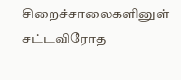சிறைச்சாலைகளினுள் சட்டவிரோத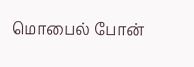மொபைல் போன்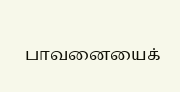பாவனையைக்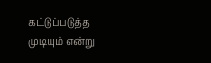கட்டுப்படுத்த முடியும் என்று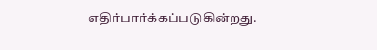எதிர்பார்க்கப்படுகின்றது.